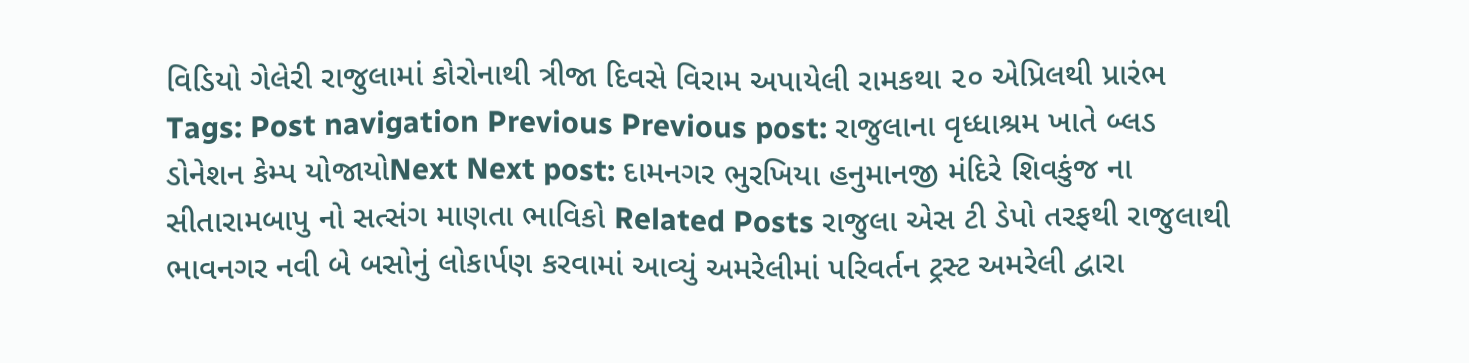વિડિયો ગેલેરી રાજુલામાં કોરોનાથી ત્રીજા દિવસે વિરામ અપાયેલી રામકથા ૨૦ એપ્રિલથી પ્રારંભ Tags: Post navigation Previous Previous post: રાજુલાના વૃધ્ધાશ્રમ ખાતે બ્લડ ડોનેશન કેમ્પ યોજાયોNext Next post: દામનગર ભુરખિયા હનુમાનજી મંદિરે શિવકુંજ ના સીતારામબાપુ નો સત્સંગ માણતા ભાવિકો Related Posts રાજુલા એસ ટી ડેપો તરફથી રાજુલાથી ભાવનગર નવી બે બસોનું લોકાર્પણ કરવામાં આવ્યું અમરેલીમાં પરિવર્તન ટ્રસ્ટ અમરેલી દ્વારા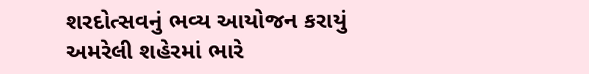શરદોત્સવનું ભવ્ય આયોજન કરાયું અમરેલી શહેરમાં ભારે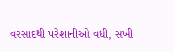વરસાદથી પરેશાનીઓ વધી, સખી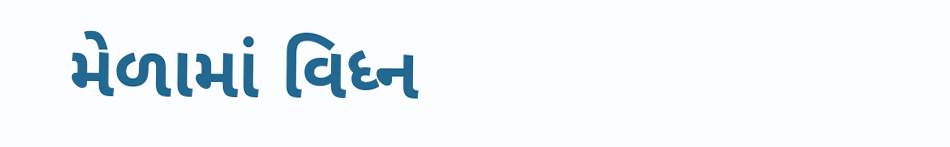મેળામાં વિધ્ન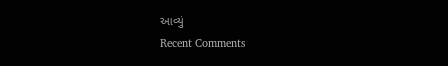આવ્યું
Recent Comments